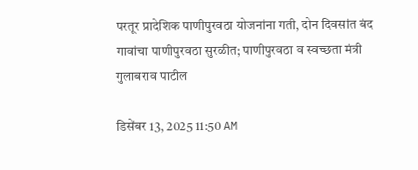परतूर प्रादेशिक पाणीपुरवठा योजनांना गती, दोन दिवसांत बंद गावांचा पाणीपुरवठा सुरळीत; पाणीपुरवठा व स्वच्छता मंत्री गुलाबराव पाटील

डिसेंबर 13, 2025 11:50 AM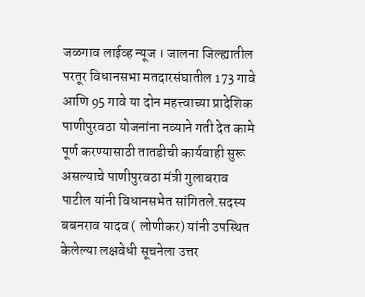जळगाव लाईव्ह न्यूज । जालना जिल्ह्यातील परतूर विधानसभा मतदारसंघातील 173 गावे आणि 95 गावे या दोन महत्त्वाच्या प्रादेशिक पाणीपुरवठा योजनांना नव्याने गती देत कामे पूर्ण करण्यासाठी तातडीची कार्यवाही सुरू असल्याचे पाणीपुरवठा मंत्री गुलाबराव पाटील यांनी विधानसभेत सांगितले.सदस्य बबनराव यादव ( लोणीकर) यांनी उपस्थित केलेल्या लक्षवेधी सूचनेला उत्तर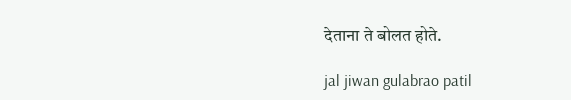देताना ते बोलत होते.

jal jiwan gulabrao patil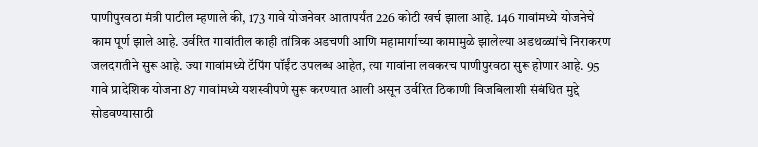पाणीपुरवठा मंत्री पाटील म्हणाले की, 173 गावे योजनेवर आतापर्यंत 226 कोटी खर्च झाला आहे. 146 गावांमध्ये योजनेचे काम पूर्ण झाले आहे. उर्वरित गावांतील काही तांत्रिक अडचणी आणि महामार्गाच्या कामामुळे झालेल्या अडथळ्यांचे निराकरण जलदगतीने सुरू आहे. ज्या गावांमध्ये टॅपिंग पॉईंट उपलब्ध आहेत, त्या गावांना लवकरच पाणीपुरवठा सुरू होणार आहे. 95 गावे प्रादेशिक योजना 87 गावांमध्ये यशस्वीपणे सुरू करण्यात आली असून उर्वरित ठिकाणी विजबिलाशी संबंधित मुद्दे सोडवण्यासाठी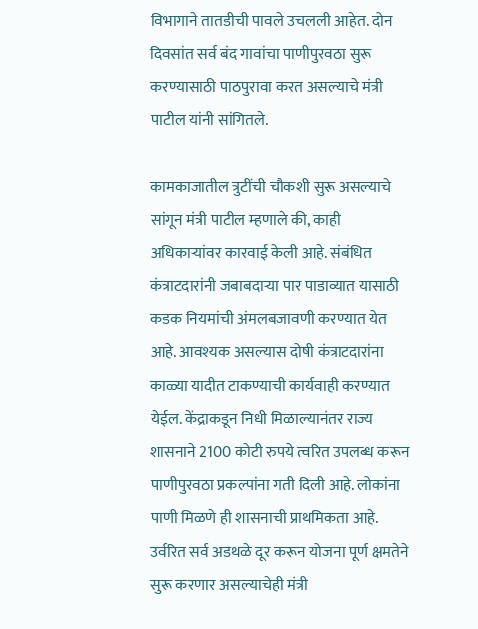विभागाने तातडीची पावले उचलली आहेत. दोन दिवसांत सर्व बंद गावांचा पाणीपुरवठा सुरू करण्यासाठी पाठपुरावा करत असल्याचे मंत्री पाटील यांनी सांगितले.

कामकाजातील त्रुटींची चौकशी सुरू असल्याचे सांगून मंत्री पाटील म्हणाले की, काही अधिकाऱ्यांवर कारवाई केली आहे. संबंधित कंत्राटदारांनी जबाबदाऱ्या पार पाडाव्यात यासाठी कडक नियमांची अंमलबजावणी करण्यात येत आहे. आवश्यक असल्यास दोषी कंत्राटदारांना काळ्या यादीत टाकण्याची कार्यवाही करण्यात येईल. केंद्राकडून निधी मिळाल्यानंतर राज्य शासनाने 2100 कोटी रुपये त्वरित उपलब्ध करून पाणीपुरवठा प्रकल्पांना गती दिली आहे. लोकांना पाणी मिळणे ही शासनाची प्राथमिकता आहे. उर्वरित सर्व अडथळे दूर करून योजना पूर्ण क्षमतेने सुरू करणार असल्याचेही मंत्री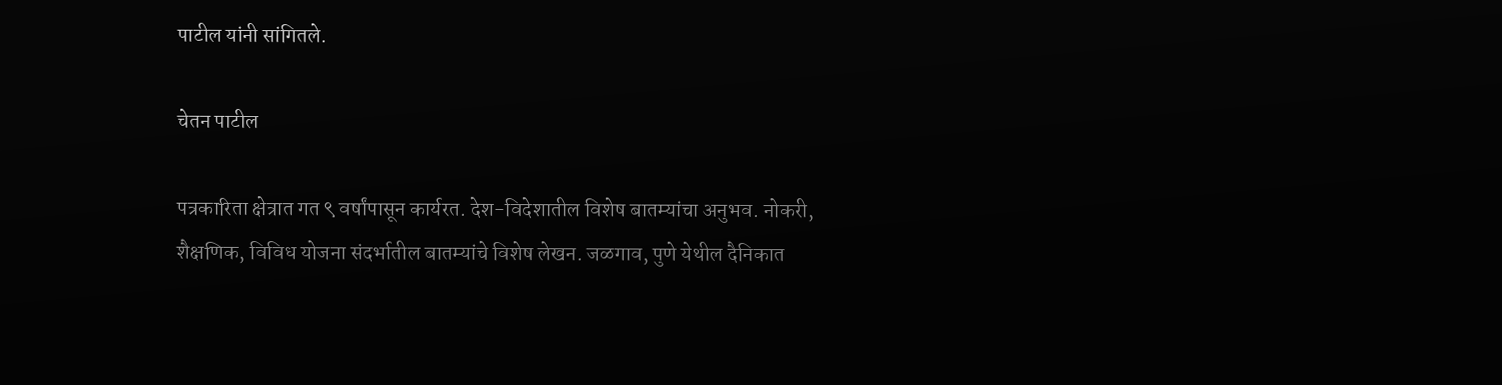पाटील यांनी सांगितले.

चेतन पाटील

पत्रकारिता क्षेत्रात गत ९ वर्षांपासून कार्यरत. देश-विदेशातील विशेष बातम्यांचा अनुभव. नोकरी, शैक्षणिक, विविध योजना संदर्भातील बातम्यांचे विशेष लेखन. जळगाव, पुणे येथील दैनिकात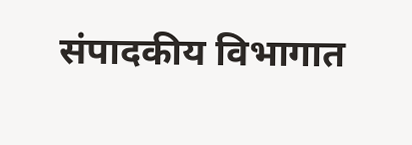संपादकीय विभागात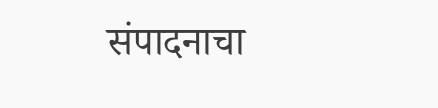संपादनाचा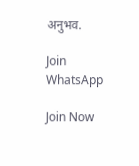अनुभव.

Join WhatsApp

Join Now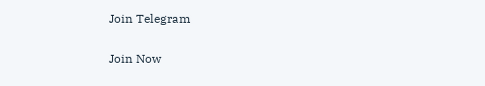Join Telegram

Join Now